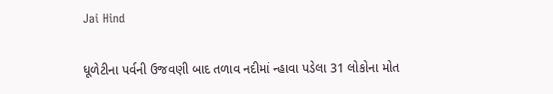Jai Hind

ધૂળેટીના પર્વની ઉજવણી બાદ તળાવ નદીમાં ન્હાવા પડેલા 31 લોકોના મોત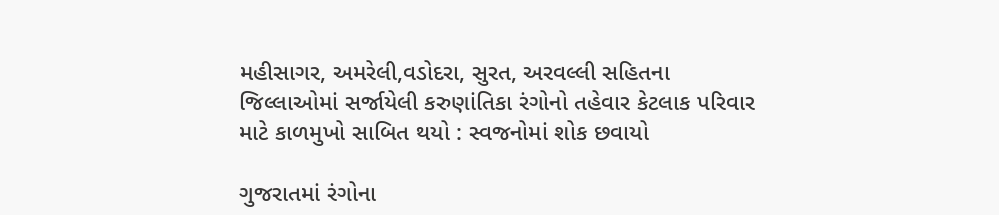મહીસાગર, અમરેલી,વડોદરા, સુરત, અરવલ્લી સહિતના જિલ્લાઓમાં સર્જાયેલી કરુણાંતિકા રંગોનો તહેવાર કેટલાક પરિવાર માટે કાળમુખો સાબિત થયો : સ્વજનોમાં શોક છવાયો

ગુજરાતમાં રંગોના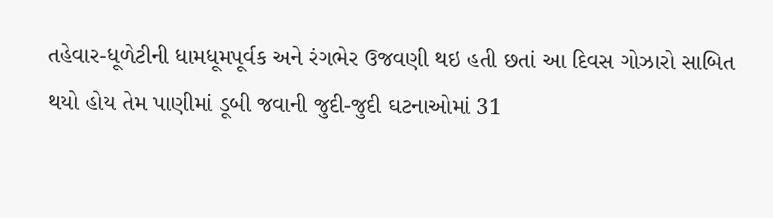તહેવાર-ધૂળેટીની ધામધૂમપૂર્વક અને રંગભેર ઉજવણી થઇ હતી છતાં આ દિવસ ગોઝારો સાબિત થયો હોય તેમ પાણીમાં ડૂબી જવાની જુદી-જુદી ઘટનાઓમાં 31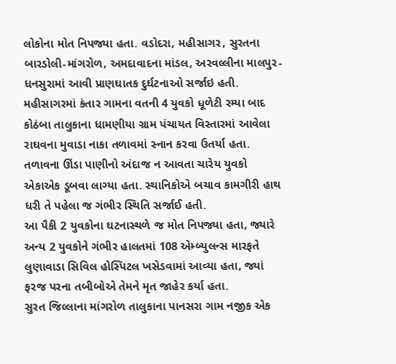લોકોના મોત નિપજ્યા હતા. વડોદરા, મહીસાગર, સુરતના બારડોલી-માંગરોળ, અમદાવાદના માંડલ, અરવલ્લીના માલપુર-ધનસુરામાં આવી પ્રાણઘાતક દુર્ઘટનાઓ સર્જાઇ હતી.
મહીસાગરમાં કંતાર ગામના વતની 4 યુવકો ધૂળેટી રમ્યા બાદ કોઠંબા તાલુકાના ધામણીયા ગ્રામ પંચાયત વિસ્તારમાં આવેલા રાઘવના મુવાડા નાકા તળાવમાં સ્નાન કરવા ઉતર્યા હતા. તળાવના ઊંડા પાણીનો અંદાજ ન આવતા ચારેય યુવકો એકાએક ડૂબવા લાગ્યા હતા. સ્થાનિકોએ બચાવ કામગીરી હાથ ધરી તે પહેલા જ ગંભીર સ્થિતિ સર્જાઈ હતી.
આ પૈકી 2 યુવકોના ઘટનાસ્થળે જ મોત નિપજ્યા હતા, જ્યારે અન્ય 2 યુવકોને ગંભીર હાલતમાં 108 એમ્બ્યુલન્સ મારફતે લુણાવાડા સિવિલ હોસ્પિટલ ખસેડવામાં આવ્યા હતા, જ્યાં ફરજ પરના તબીબોએ તેમને મૃત જાહેર કર્યા હતા.
સુરત જિલ્લાના માંગરોળ તાલુકાના પાનસરા ગામ નજીક એક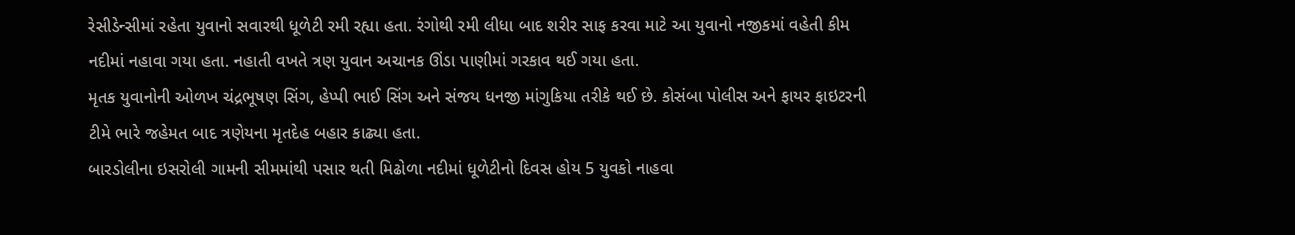રેસીડેન્સીમાં રહેતા યુવાનો સવારથી ધૂળેટી રમી રહ્યા હતા. રંગોથી રમી લીધા બાદ શરીર સાફ કરવા માટે આ યુવાનો નજીકમાં વહેતી કીમ નદીમાં નહાવા ગયા હતા. નહાતી વખતે ત્રણ યુવાન અચાનક ઊંડા પાણીમાં ગરકાવ થઈ ગયા હતા.
મૃતક યુવાનોની ઓળખ ચંદ્રભૂષણ સિંગ, હેપ્પી ભાઈ સિંગ અને સંજય ધનજી માંગુકિયા તરીકે થઈ છે. કોસંબા પોલીસ અને ફાયર ફાઇટરની ટીમે ભારે જહેમત બાદ ત્રણેયના મૃતદેહ બહાર કાઢ્યા હતા.
બારડોલીના ઇસરોલી ગામની સીમમાંથી પસાર થતી મિઢોળા નદીમાં ધૂળેટીનો દિવસ હોય 5 યુવકો નાહવા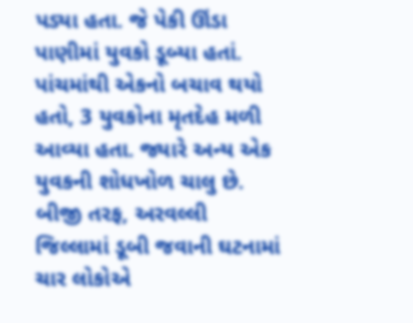પડ્યા હતા. જે પેકી ઊંડા પાણીમાં યુવકો ડૂબ્યા હતાં. પાંચમાંથી એકનો બચાવ થયો હતો, 3 યુવકોના મૃતદેહ મળી આવ્યા હતા. જ્યારે અન્ય એક યુવકની શોધખોળ ચાલુ છે.
બીજી તરફ, અરવલ્લી જિલ્લામાં ડૂબી જવાની ઘટનામાં ચાર લોકોએ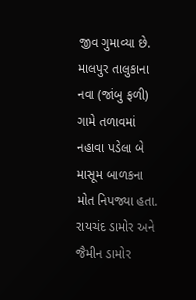જીવ ગુમાવ્યા છે. માલપુર તાલુકાના નવા (જાંબુ ફળી) ગામે તળાવમાં નહાવા પડેલા બે માસૂમ બાળકના મોત નિપજ્યા હતા.
રાયચંદ ડામોર અને જૈમીન ડામોર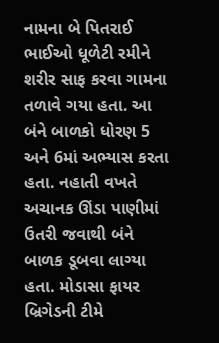નામના બે પિતરાઈ ભાઈઓ ધૂળેટી રમીને શરીર સાફ કરવા ગામના તળાવે ગયા હતા. આ બંને બાળકો ધોરણ 5 અને 6માં અભ્યાસ કરતા હતા. નહાતી વખતે અચાનક ઊંડા પાણીમાં ઉતરી જવાથી બંને બાળક ડૂબવા લાગ્યા હતા. મોડાસા ફાયર બ્રિગેડની ટીમે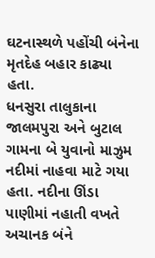ઘટનાસ્થળે પહોંચી બંનેના મૃતદેહ બહાર કાઢ્યા હતા.
ધનસુરા તાલુકાના જાલમપુરા અને બુટાલ ગામના બે યુવાનો માઝુમ નદીમાં નાહવા માટે ગયા હતા. નદીના ઊંડા પાણીમાં નહાતી વખતે અચાનક બંને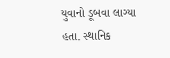યુવાનો ડૂબવા લાગ્યા હતા. સ્થાનિક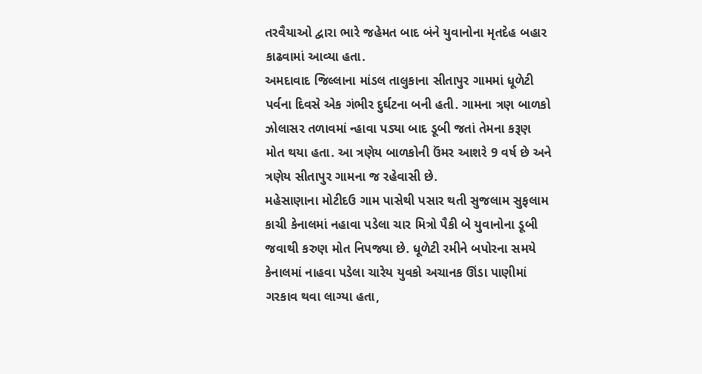તરવૈયાઓ દ્વારા ભારે જહેમત બાદ બંને યુવાનોના મૃતદેહ બહાર કાઢવામાં આવ્યા હતા.
અમદાવાદ જિલ્લાના માંડલ તાલુકાના સીતાપુર ગામમાં ધૂળેટી પર્વના દિવસે એક ગંભીર દુર્ઘટના બની હતી. ગામના ત્રણ બાળકો ઝોલાસર તળાવમાં ન્હાવા પડ્યા બાદ ડૂબી જતાં તેમના કરૂણ મોત થયા હતા. આ ત્રણેય બાળકોની ઉંમર આશરે 9 વર્ષ છે અને ત્રણેય સીતાપુર ગામના જ રહેવાસી છે.
મહેસાણાના મોટીદઉ ગામ પાસેથી પસાર થતી સુજલામ સુફલામ કાચી કેનાલમાં નહાવા પડેલા ચાર મિત્રો પૈકી બે યુવાનોના ડૂબી જવાથી કરુણ મોત નિપજ્યા છે. ધૂળેટી રમીને બપોરના સમયે કેનાલમાં નાહવા પડેલા ચારેય યુવકો અચાનક ઊંડા પાણીમાં ગરકાવ થવા લાગ્યા હતા,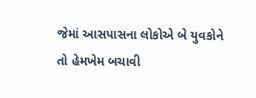જેમાં આસપાસના લોકોએ બે યુવકોને તો હેમખેમ બચાવી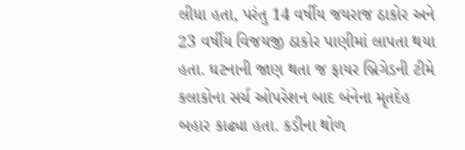લીધા હતા, પરંતુ 14 વર્ષીય જયરાજ ઠાકોર અને 23 વર્ષીય વિજયજી ઠાકોર પાણીમાં લાપતા થયા હતા. ઘટનાની જાણ થતા જ ફાયર બ્રિગેડની ટીમે કલાકોના સર્ચ ઓપરેશન બાદ બંનેના મૃતદેહ બહાર કાઢ્યા હતા. કડીના થોળ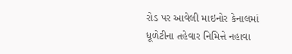રોડ પર આવેલી માઇનોર કેનાલમાં ધૂળેટીના તહેવાર નિમિત્તે નહાવા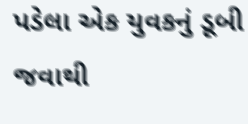પડેલા એક યુવકનું ડૂબી જવાથી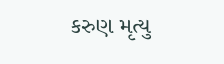કરુણ મૃત્યુ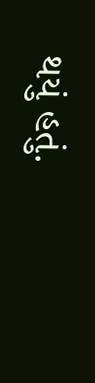થયું હતું.